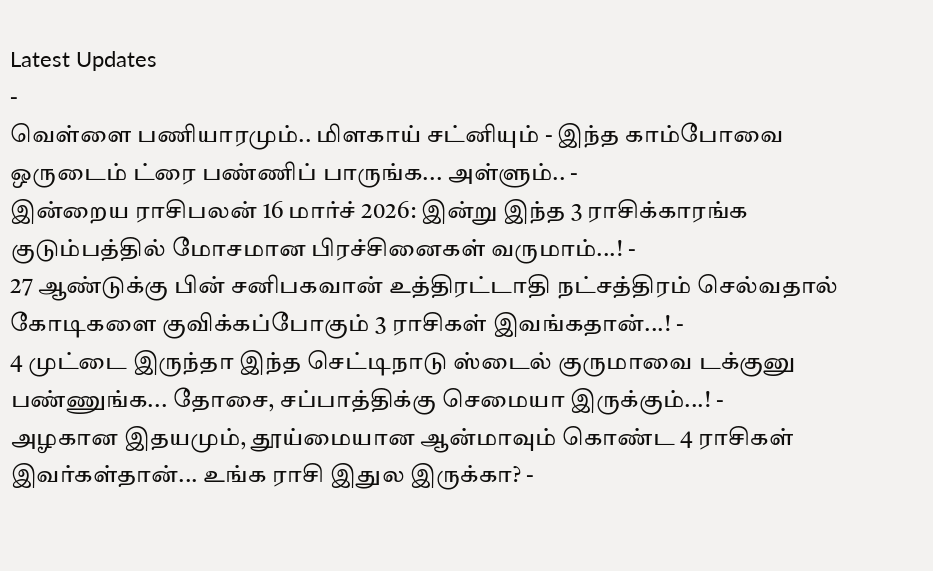Latest Updates
-
வெள்ளை பணியாரமும்.. மிளகாய் சட்னியும் - இந்த காம்போவை ஒருடைம் ட்ரை பண்ணிப் பாருங்க... அள்ளும்.. -
இன்றைய ராசிபலன் 16 மார்ச் 2026: இன்று இந்த 3 ராசிக்காரங்க குடும்பத்தில் மோசமான பிரச்சினைகள் வருமாம்...! -
27 ஆண்டுக்கு பின் சனிபகவான் உத்திரட்டாதி நட்சத்திரம் செல்வதால் கோடிகளை குவிக்கப்போகும் 3 ராசிகள் இவங்கதான்...! -
4 முட்டை இருந்தா இந்த செட்டிநாடு ஸ்டைல் குருமாவை டக்குனு பண்ணுங்க... தோசை, சப்பாத்திக்கு செமையா இருக்கும்...! -
அழகான இதயமும், தூய்மையான ஆன்மாவும் கொண்ட 4 ராசிகள் இவர்கள்தான்... உங்க ராசி இதுல இருக்கா? -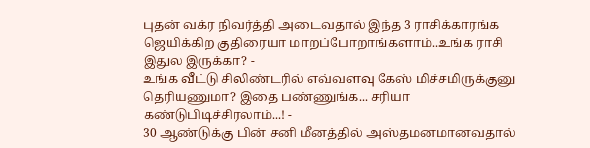புதன் வக்ர நிவர்த்தி அடைவதால் இந்த 3 ராசிக்காரங்க ஜெயிக்கிற குதிரையா மாறப்போறாங்களாம்..உங்க ராசி இதுல இருக்கா? -
உங்க வீட்டு சிலிண்டரில் எவ்வளவு கேஸ் மிச்சமிருக்குனு தெரியணுமா? இதை பண்ணுங்க... சரியா கண்டுபிடிச்சிரலாம்...! -
30 ஆண்டுக்கு பின் சனி மீனத்தில் அஸ்தமனமானவதால்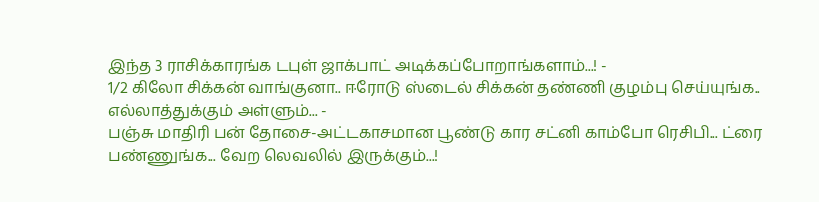இந்த 3 ராசிக்காரங்க டபுள் ஜாக்பாட் அடிக்கப்போறாங்களாம்...! -
1/2 கிலோ சிக்கன் வாங்குனா.. ஈரோடு ஸ்டைல் சிக்கன் தண்ணி குழம்பு செய்யுங்க.. எல்லாத்துக்கும் அள்ளும்... -
பஞ்சு மாதிரி பன் தோசை-அட்டகாசமான பூண்டு கார சட்னி காம்போ ரெசிபி... ட்ரை பண்ணுங்க... வேற லெவலில் இருக்கும்...!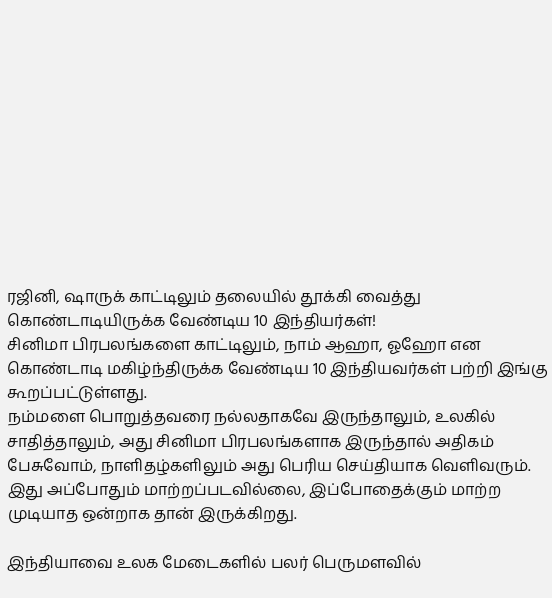ரஜினி, ஷாருக் காட்டிலும் தலையில் தூக்கி வைத்து கொண்டாடியிருக்க வேண்டிய 10 இந்தியர்கள்!
சினிமா பிரபலங்களை காட்டிலும், நாம் ஆஹா, ஓஹோ என கொண்டாடி மகிழ்ந்திருக்க வேண்டிய 10 இந்தியவர்கள் பற்றி இங்கு கூறப்பட்டுள்ளது.
நம்மளை பொறுத்தவரை நல்லதாகவே இருந்தாலும், உலகில் சாதித்தாலும், அது சினிமா பிரபலங்களாக இருந்தால் அதிகம் பேசுவோம், நாளிதழ்களிலும் அது பெரிய செய்தியாக வெளிவரும். இது அப்போதும் மாற்றப்படவில்லை, இப்போதைக்கும் மாற்ற முடியாத ஒன்றாக தான் இருக்கிறது.

இந்தியாவை உலக மேடைகளில் பலர் பெருமளவில்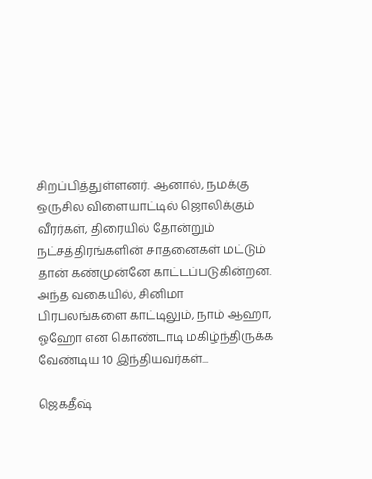சிறப்பித்துள்ளனர். ஆனால், நமக்கு ஒருசில விளையாட்டில் ஜொலிக்கும் வீரர்கள், திரையில் தோன்றும் நட்சத்திரங்களின் சாதனைகள் மட்டும் தான் கண்முன்னே காட்டப்படுகின்றன.
அந்த வகையில், சினிமா பிரபலங்களை காட்டிலும், நாம் ஆஹா, ஓஹோ என கொண்டாடி மகிழ்ந்திருக்க வேண்டிய 10 இந்தியவர்கள்...

ஜெகதீஷ்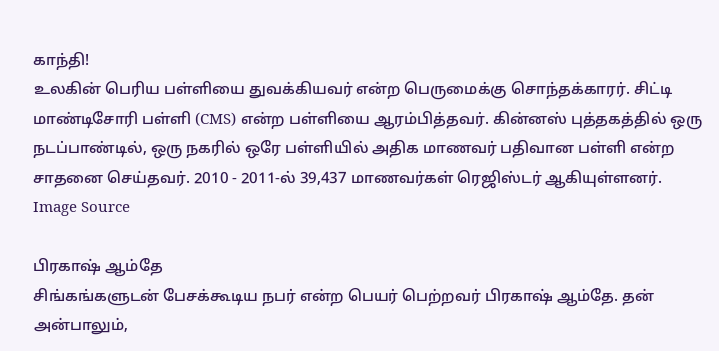காந்தி!
உலகின் பெரிய பள்ளியை துவக்கியவர் என்ற பெருமைக்கு சொந்தக்காரர். சிட்டி மாண்டிசோரி பள்ளி (CMS) என்ற பள்ளியை ஆரம்பித்தவர். கின்னஸ் புத்தகத்தில் ஒரு நடப்பாண்டில், ஒரு நகரில் ஒரே பள்ளியில் அதிக மாணவர் பதிவான பள்ளி என்ற சாதனை செய்தவர். 2010 - 2011-ல் 39,437 மாணவர்கள் ரெஜிஸ்டர் ஆகியுள்ளனர்.
Image Source

பிரகாஷ் ஆம்தே
சிங்கங்களுடன் பேசக்கூடிய நபர் என்ற பெயர் பெற்றவர் பிரகாஷ் ஆம்தே. தன் அன்பாலும்,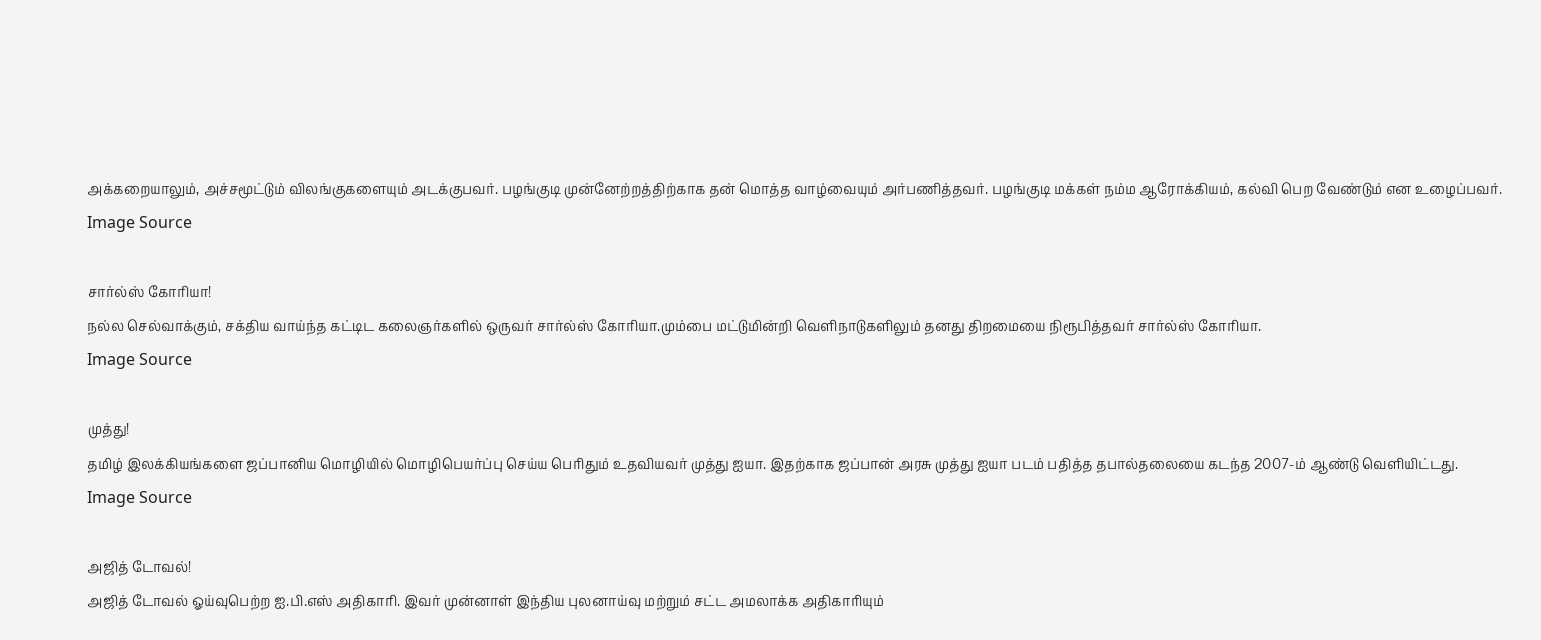அக்கறையாலும், அச்சமூட்டும் விலங்குகளையும் அடக்குபவர். பழங்குடி முன்னேற்றத்திற்காக தன் மொத்த வாழ்வையும் அர்பணித்தவர். பழங்குடி மக்கள் நம்ம ஆரோக்கியம், கல்வி பெற வேண்டும் என உழைப்பவர்.
Image Source

சார்ல்ஸ் கோரியா!
நல்ல செல்வாக்கும், சக்திய வாய்ந்த கட்டிட கலைஞர்களில் ஒருவர் சார்ல்ஸ் கோரியா.மும்பை மட்டுமின்றி வெளிநாடுகளிலும் தனது திறமையை நிரூபித்தவர் சார்ல்ஸ் கோரியா.
Image Source

முத்து!
தமிழ் இலக்கியங்களை ஜப்பானிய மொழியில் மொழிபெயர்ப்பு செய்ய பெரிதும் உதவியவர் முத்து ஐயா. இதற்காக ஜப்பான் அரசு முத்து ஐயா படம் பதித்த தபால்தலையை கடந்த 2007-ம் ஆண்டு வெளியிட்டது.
Image Source

அஜித் டோவல்!
அஜித் டோவல் ஓய்வுபெற்ற ஐ.பி.எஸ் அதிகாரி. இவர் முன்னாள் இந்திய புலனாய்வு மற்றும் சட்ட அமலாக்க அதிகாரியும்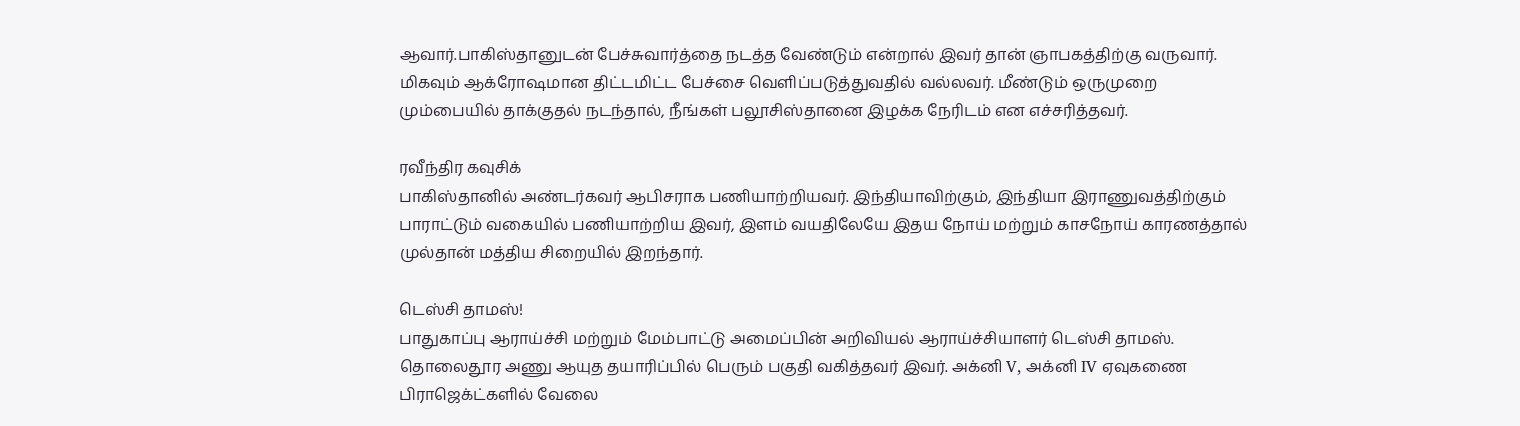ஆவார்.பாகிஸ்தானுடன் பேச்சுவார்த்தை நடத்த வேண்டும் என்றால் இவர் தான் ஞாபகத்திற்கு வருவார்.
மிகவும் ஆக்ரோஷமான திட்டமிட்ட பேச்சை வெளிப்படுத்துவதில் வல்லவர். மீண்டும் ஒருமுறை மும்பையில் தாக்குதல் நடந்தால், நீங்கள் பலூசிஸ்தானை இழக்க நேரிடம் என எச்சரித்தவர்.

ரவீந்திர கவுசிக்
பாகிஸ்தானில் அண்டர்கவர் ஆபிசராக பணியாற்றியவர். இந்தியாவிற்கும், இந்தியா இராணுவத்திற்கும் பாராட்டும் வகையில் பணியாற்றிய இவர், இளம் வயதிலேயே இதய நோய் மற்றும் காசநோய் காரணத்தால் முல்தான் மத்திய சிறையில் இறந்தார்.

டெஸ்சி தாமஸ்!
பாதுகாப்பு ஆராய்ச்சி மற்றும் மேம்பாட்டு அமைப்பின் அறிவியல் ஆராய்ச்சியாளர் டெஸ்சி தாமஸ். தொலைதூர அணு ஆயுத தயாரிப்பில் பெரும் பகுதி வகித்தவர் இவர். அக்னி V, அக்னி IV ஏவுகணை பிராஜெக்ட்களில் வேலை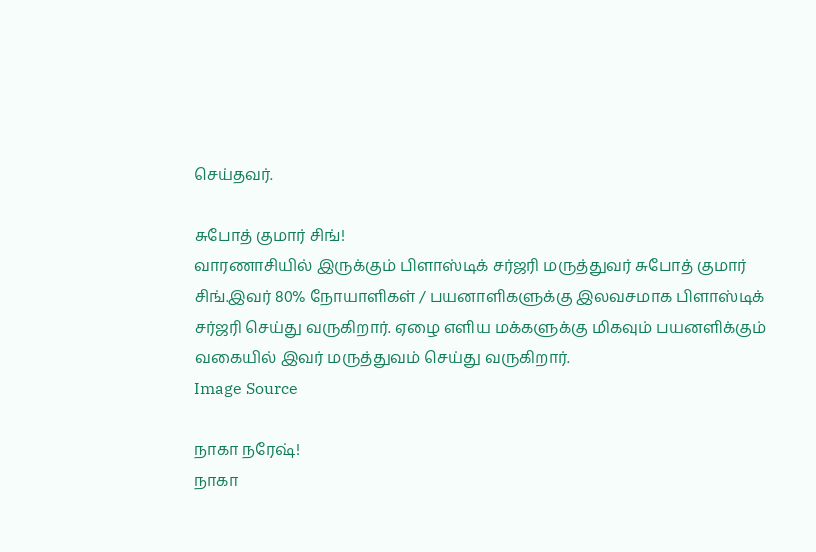செய்தவர்.

சுபோத் குமார் சிங்!
வாரணாசியில் இருக்கும் பிளாஸ்டிக் சர்ஜரி மருத்துவர் சுபோத் குமார் சிங்.இவர் 80% நோயாளிகள் / பயனாளிகளுக்கு இலவசமாக பிளாஸ்டிக் சர்ஜரி செய்து வருகிறார். ஏழை எளிய மக்களுக்கு மிகவும் பயனளிக்கும் வகையில் இவர் மருத்துவம் செய்து வருகிறார்.
Image Source

நாகா நரேஷ்!
நாகா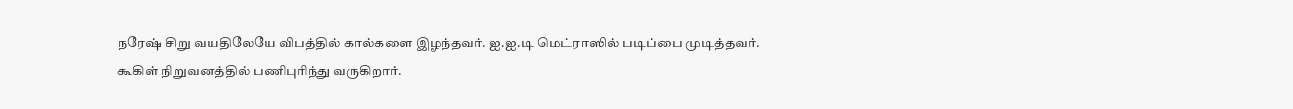நரேஷ் சிறு வயதிலேயே விபத்தில் கால்களை இழந்தவர். ஐ.ஐ.டி மெட்ராஸில் படிப்பை முடித்தவர். கூகிள் நிறுவனத்தில் பணிபுரிந்து வருகிறார்.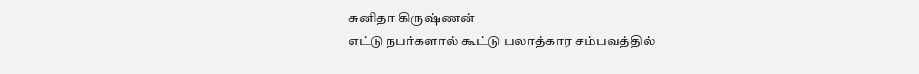சுனிதா கிருஷ்ணன்
எட்டு நபர்களால் கூட்டு பலாத்கார சம்பவத்தில்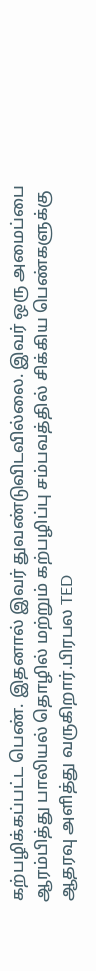கற்பழிக்கப்பட்ட பெண். இதனால் இவர் துவண்டுவிடவில்லை. இவர் ஒரு அமைப்பை ஆரம்பித்து பாலியல் தொழில் மற்றும் கற்பழிப்பு சம்பவத்தில் சிக்கிய பெண்களுக்கு ஆதரவு அளித்து வருகிறார்.பிரபல TED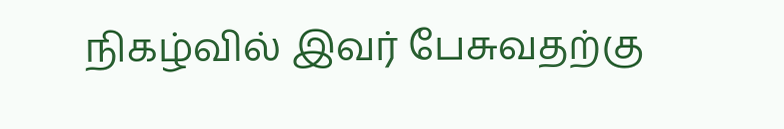நிகழ்வில் இவர் பேசுவதற்கு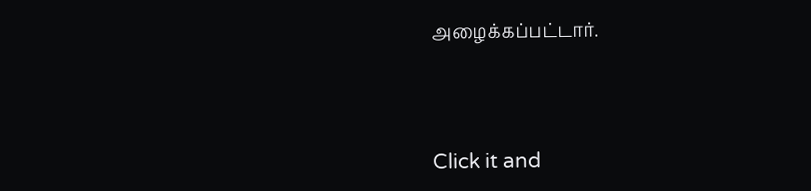அழைக்கப்பட்டார்.



Click it and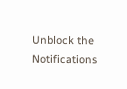Unblock the Notifications